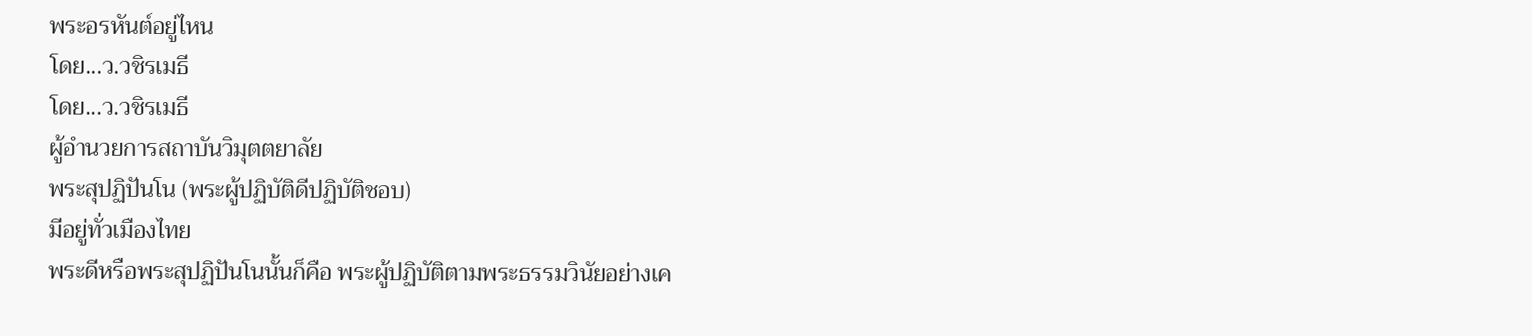พระอรหันต์อยู่ไหน
โดย...ว.วชิรเมธี
โดย...ว.วชิรเมธี
ผู้อำนวยการสถาบันวิมุตตยาลัย
พระสุปฏิปันโน (พระผู้ปฏิบัติดีปฏิบัติชอบ)
มีอยู่ทั่วเมืองไทย
พระดีหรือพระสุปฏิปันโนนั้นก็คือ พระผู้ปฏิบัติตามพระธรรมวินัยอย่างเค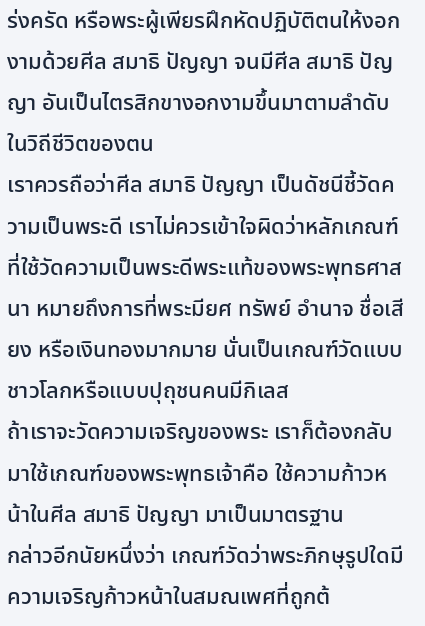ร่งครัด หรือพระผู้เพียรฝึกหัดปฏิบัติตนให้งอกงามด้วยศีล สมาธิ ปัญญา จนมีศีล สมาธิ ปัญญา อันเป็นไตรสิกขางอกงามขึ้นมาตามลำดับในวิถีชีวิตของตน
เราควรถือว่าศีล สมาธิ ปัญญา เป็นดัชนีชี้วัดความเป็นพระดี เราไม่ควรเข้าใจผิดว่าหลักเกณฑ์ที่ใช้วัดความเป็นพระดีพระแท้ของพระพุทธศาสนา หมายถึงการที่พระมียศ ทรัพย์ อำนาจ ชื่อเสียง หรือเงินทองมากมาย นั่นเป็นเกณฑ์วัดแบบชาวโลกหรือแบบปุถุชนคนมีกิเลส
ถ้าเราจะวัดความเจริญของพระ เราก็ต้องกลับมาใช้เกณฑ์ของพระพุทธเจ้าคือ ใช้ความก้าวหน้าในศีล สมาธิ ปัญญา มาเป็นมาตรฐาน
กล่าวอีกนัยหนึ่งว่า เกณฑ์วัดว่าพระภิกษุรูปใดมีความเจริญก้าวหน้าในสมณเพศที่ถูกต้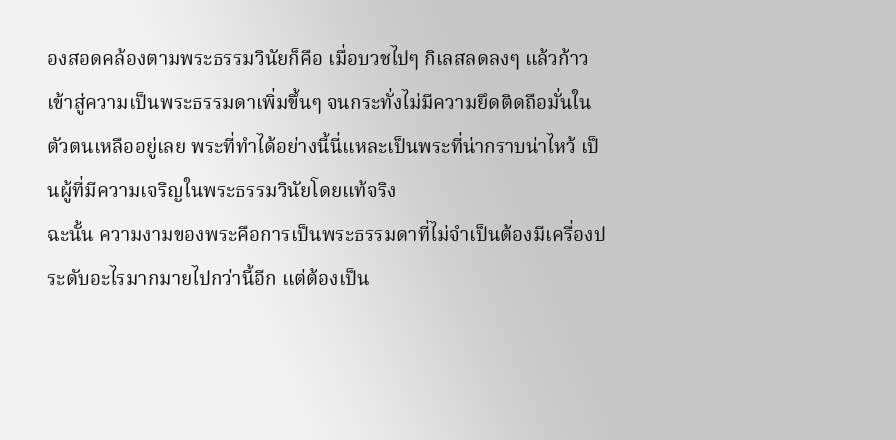องสอดคล้องตามพระธรรมวินัยก็คือ เมื่อบวชไปๆ กิเลสลดลงๆ แล้วก้าวเข้าสู่ความเป็นพระธรรมดาเพิ่มขึ้นๆ จนกระทั่งไม่มีความยึดติดถือมั่นในตัวตนเหลืออยู่เลย พระที่ทำได้อย่างนี้นี่แหละเป็นพระที่น่ากราบน่าไหว้ เป็นผู้ที่มีความเจริญในพระธรรมวินัยโดยแท้จริง
ฉะนั้น ความงามของพระคือการเป็นพระธรรมดาที่ไม่จำเป็นต้องมีเครื่องประดับอะไรมากมายไปกว่านี้อีก แต่ต้องเป็น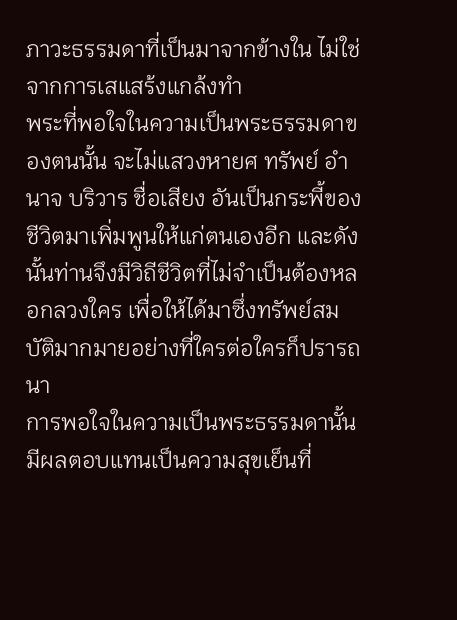ภาวะธรรมดาที่เป็นมาจากข้างใน ไม่ใช่จากการเสแสร้งแกล้งทำ
พระที่พอใจในความเป็นพระธรรมดาของตนนั้น จะไม่แสวงหายศ ทรัพย์ อำนาจ บริวาร ชื่อเสียง อันเป็นกระพี้ของชีวิตมาเพิ่มพูนให้แก่ตนเองอีก และดังนั้นท่านจึงมีวิถีชีวิตที่ไม่จำเป็นต้องหลอกลวงใคร เพื่อให้ได้มาซึ่งทรัพย์สมบัติมากมายอย่างที่ใครต่อใครก็ปรารถนา
การพอใจในความเป็นพระธรรมดานั้นมีผลตอบแทนเป็นความสุขเย็นที่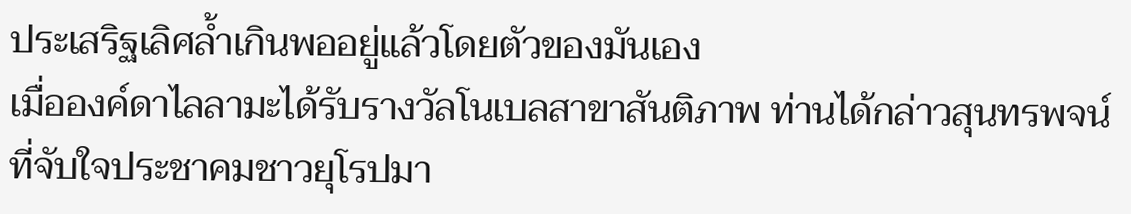ประเสริฐเลิศล้ำเกินพออยู่แล้วโดยตัวของมันเอง
เมื่อองค์ดาไลลามะได้รับรางวัลโนเบลสาขาสันติภาพ ท่านได้กล่าวสุนทรพจน์ที่จับใจประชาคมชาวยุโรปมา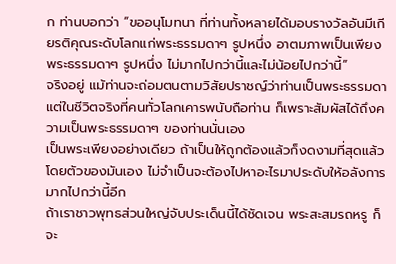ก ท่านบอกว่า “ขออนุโมทนา ที่ท่านทั้งหลายได้มอบรางวัลอันมีเกียรติคุณระดับโลกแก่พระธรรมดาๆ รูปหนึ่ง อาตมภาพเป็นเพียงพระธรรมดาๆ รูปหนึ่ง ไม่มากไปกว่านี้และไม่น้อยไปกว่านี้”
จริงอยู่ แม้ท่านจะถ่อมตนตามวิสัยปราชญ์ว่าท่านเป็นพระธรรมดา แต่ในชีวิตจริงที่คนทั่วโลกเคารพนับถือท่าน ก็เพราะสัมผัสได้ถึงความเป็นพระธรรมดาๆ ของท่านนั่นเอง
เป็นพระเพียงอย่างเดียว ถ้าเป็นให้ถูกต้องแล้วก็งดงามที่สุดแล้วโดยตัวของมันเอง ไม่จำเป็นจะต้องไปหาอะไรมาประดับให้อลังการมากไปกว่านี้อีก
ถ้าเราชาวพุทธส่วนใหญ่จับประเด็นนี้ได้ชัดเจน พระสะสมรถหรู ก็จะ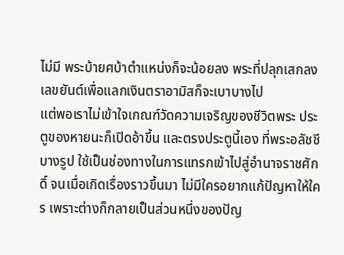ไม่มี พระบ้ายศบ้าตำแหน่งก็จะน้อยลง พระที่ปลุกเสกลงเลขยันต์เพื่อแลกเงินตราอามิสก็จะเบาบางไป
แต่พอเราไม่เข้าใจเกณฑ์วัดความเจริญของชีวิตพระ ประตูของหายนะก็เปิดอ้าขึ้น และตรงประตูนี้เอง ที่พระอลัชชีบางรูป ใช้เป็นช่องทางในการแทรกเข้าไปสู่อำนาจราชศักดิ์ จนเมื่อเกิดเรื่องราวขึ้นมา ไม่มีใครอยากแก้ปัญหาให้ใคร เพราะต่างก็กลายเป็นส่วนหนึ่งของปัญ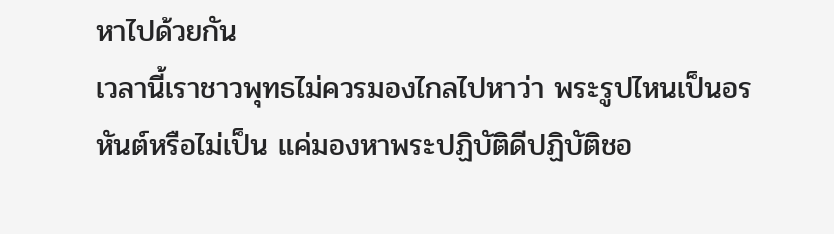หาไปด้วยกัน
เวลานี้เราชาวพุทธไม่ควรมองไกลไปหาว่า พระรูปไหนเป็นอรหันต์หรือไม่เป็น แค่มองหาพระปฏิบัติดีปฏิบัติชอ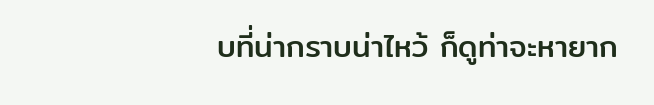บที่น่ากราบน่าไหว้ ก็ดูท่าจะหายาก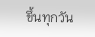ขึ้นทุกวัน